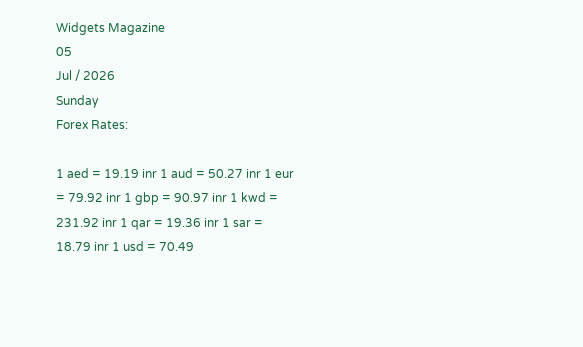Widgets Magazine
05
Jul / 2026
Sunday
Forex Rates:

1 aed = 19.19 inr 1 aud = 50.27 inr 1 eur = 79.92 inr 1 gbp = 90.97 inr 1 kwd = 231.92 inr 1 qar = 19.36 inr 1 sar = 18.79 inr 1 usd = 70.49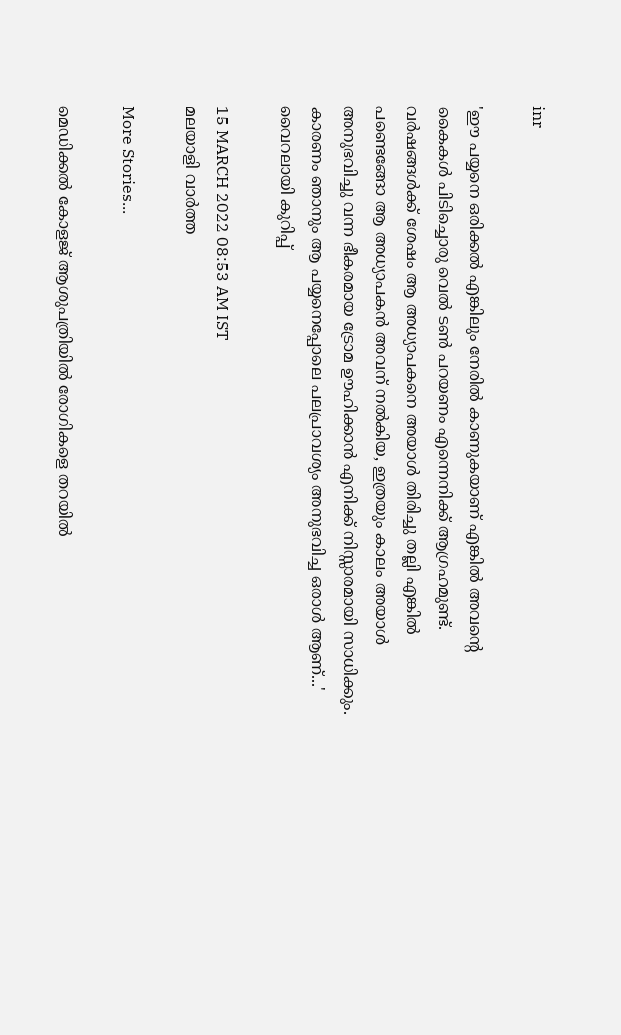inr

'ഈ പയ്യനെ ഒരിക്കൽ എങ്കിലും നേരിൽ കാണുകയാണ് എങ്കിൽ അവന്റെ കൈകൾ പിടിച്ചൊരു വെൽ ടൺ പറയണം എന്നെനിക്ക് ആഗ്രഹമുണ്ട്. വർഷങ്ങൾക്ക് ശേഷം ആ അധ്യാപകനെ അയാൾ തിരിച്ചു തല്ലി എങ്കിൽ പണ്ടെങ്ങോ ആ അധ്യാപകൻ അവന് നൽകിയ, ഇത്രയും കാലം അയാൾ അനുഭവിച്ചു വന്ന ഭീകരമായ ട്രോമ ഊഹിക്കാൻ എനിക്ക് നിസ്സാരമായി സാധിക്കും. കാരണം ഞാനും ആ പയ്യനെപ്പോലെ പലപ്രാവശ്യം അനുഭവിച്ച ഒരാൾ ആണ്...' വൈറലായി കുറിപ്പ്

15 MARCH 2022 08:53 AM IST
മലയാളി വാര്‍ത്ത

More Stories...

മെഡിക്കൽ കോളജ് ആശുപത്രിയിൽ രോഗികളെ തറയിൽ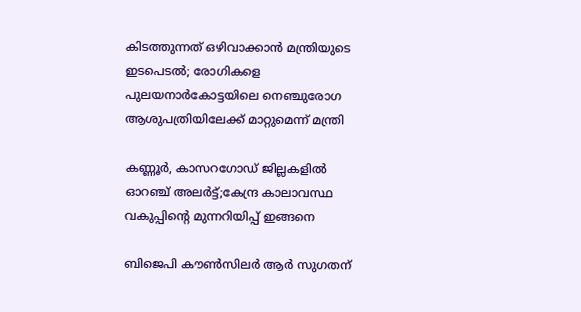കിടത്തുന്നത് ഒഴിവാക്കാൻ മന്ത്രിയുടെ ഇടപെടൽ; രോഗികളെ പുലയനാർകോട്ടയിലെ നെഞ്ചുരോഗ ആശുപത്രിയിലേക്ക് മാറ്റുമെന്ന് മന്ത്രി

കണ്ണൂർ, കാസറഗോഡ് ജില്ലകളിൽ ഓറഞ്ച് അലർട്ട്;കേന്ദ്ര കാലാവസ്ഥ വകുപ്പിന്റെ മുന്നറിയിപ്പ് ഇങ്ങനെ

ബിജെപി കൗൺസിലർ ആർ സുഗതന്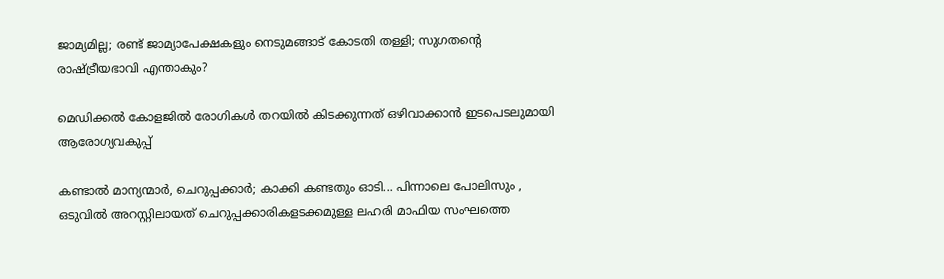ജാമ്യമില്ല; രണ്ട് ജാമ്യാപേക്ഷകളും നെടുമങ്ങാട് കോടതി തള്ളി; സുഗതന്റെ രാഷ്ട്രീയഭാവി എന്താകും?

മെഡിക്കല്‍ കോളജില്‍ രോഗികള്‍ തറയില്‍ കിടക്കുന്നത് ഒഴിവാക്കാന്‍ ഇടപെടലുമായി ആരോഗ്യവകുപ്പ്

കണ്ടാൽ മാന്യന്മാർ, ചെറുപ്പക്കാർ; കാക്കി കണ്ടതും ഓടി... പിന്നാലെ പോലിസും , ഒടുവിൽ അറസ്റ്റിലായത് ചെറുപ്പക്കാരികളടക്കമുള്ള ലഹരി മാഫിയ സംഘത്തെ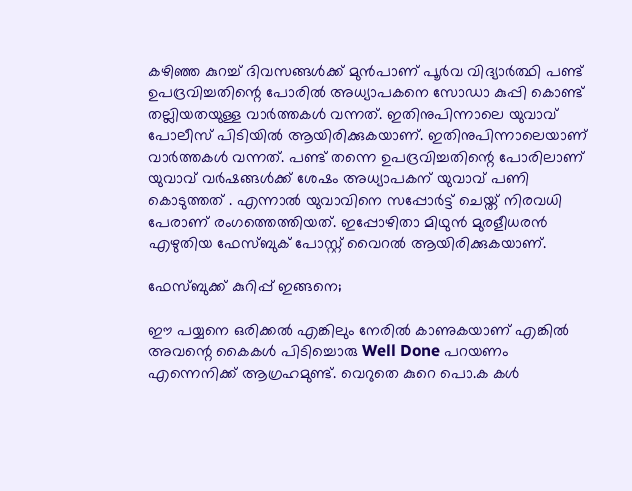കഴിഞ്ഞ കുറച്ച് ദിവസങ്ങൾക്ക് മുൻപാണ് പൂർവ വിദ്യാർത്ഥി പണ്ട് ഉപദ്രവിച്ചതിന്റെ പോരിൽ അധ്യാപകനെ സോഡാ കുപ്പി കൊണ്ട് തല്ലിയതയുള്ള വാർത്തകൾ വന്നത്. ഇതിനുപിന്നാലെ യുവാവ് പോലീസ് പിടിയിൽ ആയിരിക്കുകയാണ്. ഇതിനുപിന്നാലെയാണ് വാർത്തകൾ വന്നത്. പണ്ട് തന്നെ ഉപദ്രവിച്ചതിന്റെ പോരിലാണ് യുവാവ് വർഷങ്ങൾക്ക് ശേഷം അധ്യാപകന് യുവാവ് പണി കൊടുത്തത് . എന്നാൽ യുവാവിനെ സപ്പോർട്ട് ചെയ്ത് നിരവധി പേരാണ് രംഗത്തെത്തിയത്. ഇപ്പോഴിതാ മിഥുൻ മുരളീധരൻ എഴുതിയ ഫേസ്ബുക് പോസ്റ്റ് വൈറൽ ആയിരിക്കുകയാണ്.

ഫേസ്ബുക്ക് കുറിപ്പ് ഇങ്ങനെ;

ഈ പയ്യനെ ഒരിക്കൽ എങ്കിലും നേരിൽ കാണുകയാണ് എങ്കിൽ അവന്റെ കൈകൾ പിടിച്ചൊരു Well Done പറയണം എന്നെനിക്ക് ആഗ്രഹമുണ്ട്. വെറുതെ കുറെ പൊ.ക കൾ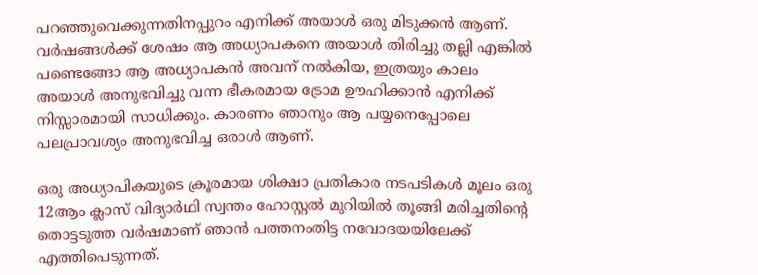പറഞ്ഞുവെക്കുന്നതിനപ്പുറം എനിക്ക് അയാൾ ഒരു മിടുക്കൻ ആണ്. വർഷങ്ങൾക്ക് ശേഷം ആ അധ്യാപകനെ അയാൾ തിരിച്ചു തല്ലി എങ്കിൽ പണ്ടെങ്ങോ ആ അധ്യാപകൻ അവന് നൽകിയ, ഇത്രയും കാലം അയാൾ അനുഭവിച്ചു വന്ന ഭീകരമായ ട്രോമ ഊഹിക്കാൻ എനിക്ക് നിസ്സാരമായി സാധിക്കും. കാരണം ഞാനും ആ പയ്യനെപ്പോലെ പലപ്രാവശ്യം അനുഭവിച്ച ഒരാൾ ആണ്.

ഒരു അധ്യാപികയുടെ ക്രൂരമായ ശിക്ഷാ പ്രതികാര നടപടികൾ മൂലം ഒരു 12ആം ക്ലാസ് വിദ്യാർഥി സ്വന്തം ഹോസ്റ്റൽ മുറിയിൽ തൂങ്ങി മരിച്ചതിന്റെ തൊട്ടടുത്ത വർഷമാണ് ഞാൻ പത്തനംതിട്ട നവോദയയിലേക്ക് എത്തിപെടുന്നത്.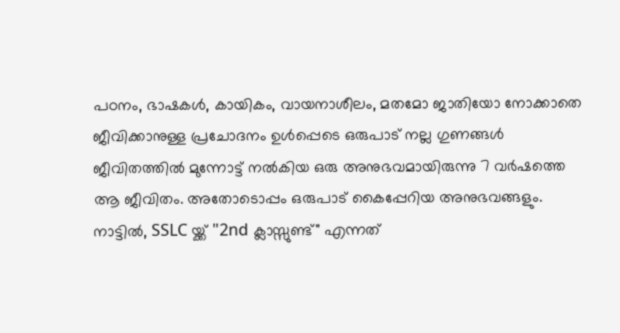പഠനം, ഭാഷകൾ, കായികം, വായനാശീലം, മതമോ ജാതിയോ നോക്കാതെ ജീവിക്കാനുള്ള പ്രചോദനം ഉൾപ്പെടെ ഒരുപാട് നല്ല ഗുണങ്ങൾ ജീവിതത്തിൽ മുന്നോട്ട് നൽകിയ ഒരു അനുഭവമായിരുന്നു 7 വർഷത്തെ ആ ജീവിതം. അതോടൊപ്പം ഒരുപാട് കൈപ്പേറിയ അനുഭവങ്ങളും. നാട്ടിൽ, SSLC യ്ക്ക് "2nd ക്ലാസ്സുണ്ട്" എന്നത്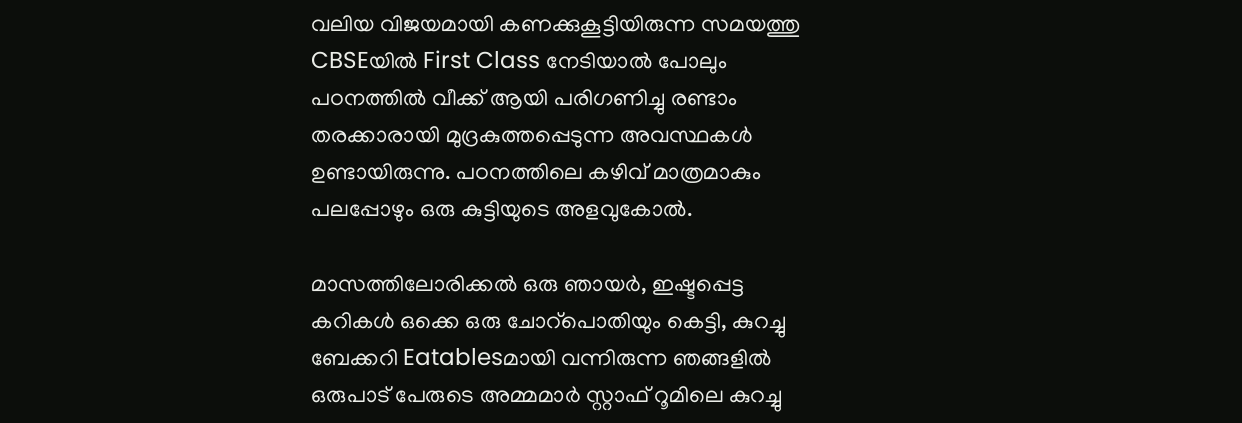വലിയ വിജയമായി കണക്കുകൂട്ടിയിരുന്ന സമയത്തു CBSEയിൽ First Class നേടിയാൽ പോലും പഠനത്തിൽ വീക്ക് ആയി പരിഗണിച്ചു രണ്ടാം തരക്കാരായി മുദ്രകുത്തപ്പെടുന്ന അവസ്ഥകൾ ഉണ്ടായിരുന്നു. പഠനത്തിലെ കഴിവ് മാത്രമാകും പലപ്പോഴും ഒരു കുട്ടിയുടെ അളവുകോൽ.

മാസത്തിലോരിക്കൽ ഒരു ഞായർ, ഇഷ്ടപ്പെട്ട കറികൾ ഒക്കെ ഒരു ചോറ്പൊതിയും കെട്ടി, കുറച്ചു ബേക്കറി Eatablesമായി വന്നിരുന്ന ഞങ്ങളിൽ ഒരുപാട് പേരുടെ അമ്മമാർ സ്റ്റാഫ് റൂമിലെ കുറച്ചു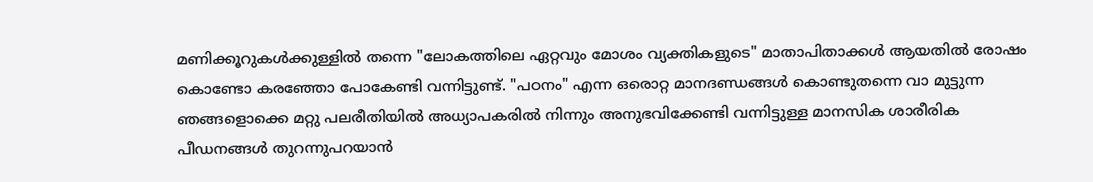മണിക്കൂറുകൾക്കുള്ളിൽ തന്നെ "ലോകത്തിലെ ഏറ്റവും മോശം വ്യക്തികളുടെ" മാതാപിതാക്കൾ ആയതിൽ രോഷം കൊണ്ടോ കരഞ്ഞോ പോകേണ്ടി വന്നിട്ടുണ്ട്. "പഠനം" എന്ന ഒരൊറ്റ മാനദണ്ഡങ്ങൾ കൊണ്ടുതന്നെ വാ മുട്ടുന്ന ഞങ്ങളൊക്കെ മറ്റു പലരീതിയിൽ അധ്യാപകരിൽ നിന്നും അനുഭവിക്കേണ്ടി വന്നിട്ടുള്ള മാനസിക ശാരീരിക പീഡനങ്ങൾ തുറന്നുപറയാൻ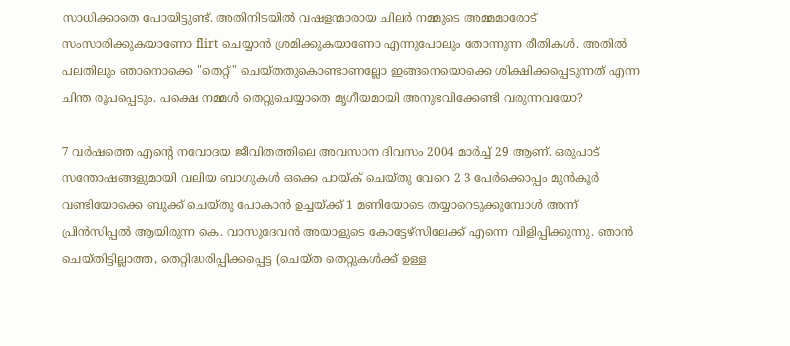സാധിക്കാതെ പോയിട്ടുണ്ട്. അതിനിടയിൽ വഷളന്മാരായ ചിലർ നമ്മുടെ അമ്മമാരോട് സംസാരിക്കുകയാണോ flirt ചെയ്യാൻ ശ്രമിക്കുകയാണോ എന്നുപോലും തോന്നുന്ന രീതികൾ. അതിൽ പലതിലും ഞാനൊക്കെ "തെറ്റ്" ചെയ്തതുകൊണ്ടാണല്ലോ ഇങ്ങനെയൊക്കെ ശിക്ഷിക്കപ്പെടുന്നത് എന്ന ചിന്ത രൂപപ്പെടും. പക്ഷെ നമ്മൾ തെറ്റുചെയ്യാതെ മൃഗീയമായി അനുഭവിക്കേണ്ടി വരുന്നവയോ?

7 വർഷത്തെ എന്റെ നവോദയ ജീവിതത്തിലെ അവസാന ദിവസം 2004 മാർച്ച് 29 ആണ്. ഒരുപാട് സന്തോഷങ്ങളുമായി വലിയ ബാഗുകൾ ഒക്കെ പായ്ക് ചെയ്തു വേറെ 2 3 പേർക്കൊപ്പം മുൻകൂർ വണ്ടിയോക്കെ ബുക്ക് ചെയ്തു പോകാൻ ഉച്ചയ്ക്ക് 1 മണിയോടെ തയ്യാറെടുക്കുമ്പോൾ അന്ന് പ്രിൻസിപ്പൽ ആയിരുന്ന കെ. വാസുദേവൻ അയാളുടെ കോട്ടേഴ്‌സിലേക്ക് എന്നെ വിളിപ്പിക്കുന്നു. ഞാൻ ചെയ്തിട്ടില്ലാത്ത, തെറ്റിദ്ധരിപ്പിക്കപ്പെട്ട (ചെയ്ത തെറ്റുകൾക്ക് ഉള്ള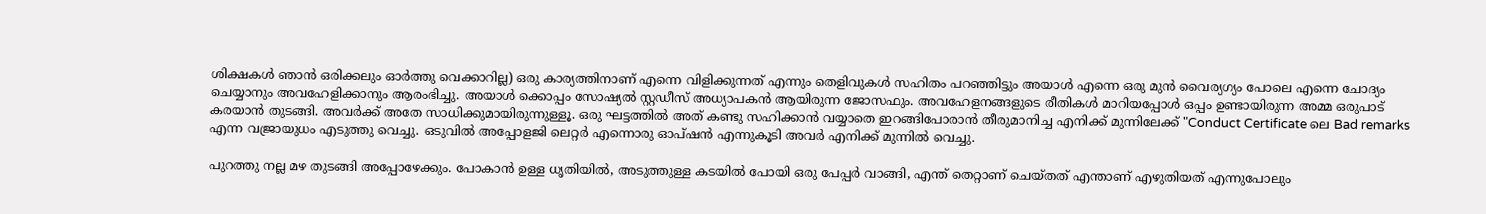ശിക്ഷകൾ ഞാൻ ഒരിക്കലും ഓർത്തു വെക്കാറില്ല) ഒരു കാര്യത്തിനാണ് എന്നെ വിളിക്കുന്നത് എന്നും തെളിവുകൾ സഹിതം പറഞ്ഞിട്ടും അയാൾ എന്നെ ഒരു മുൻ വൈര്യഗ്യം പോലെ എന്നെ ചോദ്യം ചെയ്യാനും അവഹേളിക്കാനും ആരംഭിച്ചു. അയാൾ ക്കൊപ്പം സോഷ്യൽ സ്റ്റഡീസ് അധ്യാപകൻ ആയിരുന്ന ജോസഫും. അവഹേളനങ്ങളുടെ രീതികൾ മാറിയപ്പോൾ ഒപ്പം ഉണ്ടായിരുന്ന അമ്മ ഒരുപാട് കരയാൻ തുടങ്ങി. അവർക്ക് അതേ സാധിക്കുമായിരുന്നുള്ളൂ. ഒരു ഘട്ടത്തിൽ അത് കണ്ടു സഹിക്കാൻ വയ്യാതെ ഇറങ്ങിപോരാൻ തീരുമാനിച്ച എനിക്ക് മുന്നിലേക്ക് "Conduct Certificate ലെ Bad remarks എന്ന വജ്രായുധം എടുത്തു വെച്ചു. ഒടുവിൽ അപ്പോളജി ലെറ്റർ എന്നൊരു ഓപ്‌ഷൻ എന്നുകൂടി അവർ എനിക്ക് മുന്നിൽ വെച്ചു.

പുറത്തു നല്ല മഴ തുടങ്ങി അപ്പോഴേക്കും. പോകാൻ ഉള്ള ധൃതിയിൽ, അടുത്തുള്ള കടയിൽ പോയി ഒരു പേപ്പർ വാങ്ങി, എന്ത് തെറ്റാണ് ചെയ്തത് എന്താണ് എഴുതിയത് എന്നുപോലും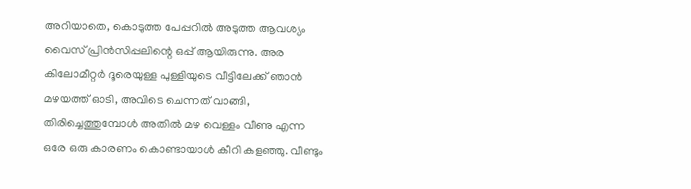അറിയാതെ, കൊടുത്ത പേപ്പറിൽ അടുത്ത ആവശ്യം വൈസ് പ്രിൻസിപ്പലിന്റെ ഒപ്പ് ആയിരുന്നു. അര കിലോമീറ്റർ ദൂരെയുള്ള പുള്ളിയുടെ വീട്ടിലേക്ക് ഞാൻ മഴയത്ത് ഓടി, അവിടെ ചെന്നത് വാങ്ങി, തിരിച്ചെത്തുമ്പോൾ അതിൽ മഴ വെള്ളം വീണു എന്ന ഒരേ ഒരു കാരണം കൊണ്ടായാൾ കീറി കളഞ്ഞു. വീണ്ടും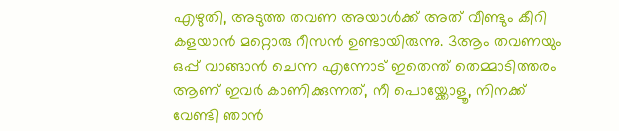എഴുതി, അടുത്ത തവണ അയാൾക്ക് അത് വീണ്ടും കീറി കളയാൻ മറ്റൊരു റീസൻ ഉണ്ടായിരുന്നു. 3ആം തവണയും ഒപ്പ് വാങ്ങാൻ ചെന്ന എന്നോട് ഇതെന്ത് തെമ്മാടിത്തരം ആണ് ഇവർ കാണിക്കുന്നത്, നീ പൊയ്ക്കോളൂ, നിനക്ക് വേണ്ടി ഞാൻ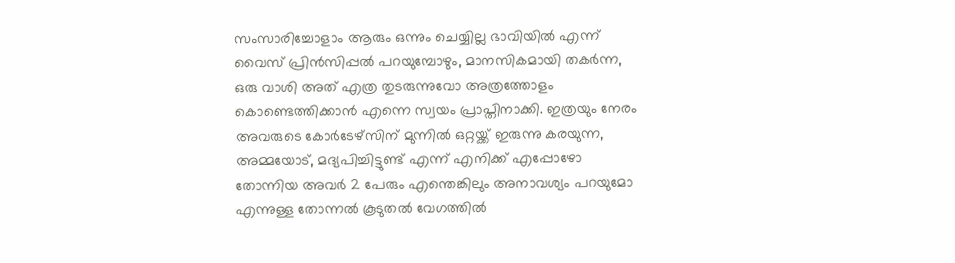സംസാരിച്ചോളാം ആരും ഒന്നും ചെയ്യില്ല ഭാവിയിൽ എന്ന് വൈസ് പ്രിൻസിപ്പൽ പറയുമ്പോഴും, മാനസികമായി തകർന്ന, ഒരു വാശി അത് എത്ര തുടരുന്നുവോ അത്രത്തോളം കൊണ്ടെത്തിക്കാൻ എന്നെ സ്വയം പ്രാപ്തിനാക്കി. ഇത്രയും നേരം അവരുടെ കോർടേഴ്‌സിന് മുന്നിൽ ഒറ്റയ്ക്ക് ഇരുന്നു കരയുന്ന, അമ്മയോട്, മദ്യപിച്ചിട്ടുണ്ട് എന്ന് എനിക്ക് എപ്പോഴോ തോന്നിയ അവർ 2 പേരും എന്തെങ്കിലും അനാവശ്യം പറയുമോ എന്നുള്ള തോന്നൽ കൂടുതൽ വേഗത്തിൽ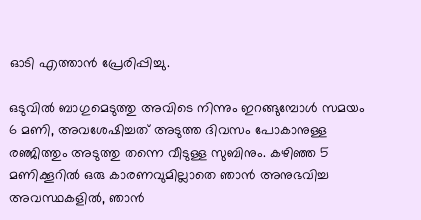ഓടി എത്താൻ പ്രേരിപ്പിച്ചു.

ഒടുവിൽ ബാഗുമെടുത്തു അവിടെ നിന്നും ഇറങ്ങുമ്പോൾ സമയം 6 മണി, അവശേഷിച്ചത് അടുത്ത ദിവസം പോകാനുള്ള രഞ്ജിത്തും അടുത്തു തന്നെ വീടുള്ള സുബിനും. കഴിഞ്ഞ 5 മണിക്കൂറിൽ ഒരു കാരണവുമില്ലാതെ ഞാൻ അനുഭവിച്ച അവസ്ഥകളിൽ, ഞാൻ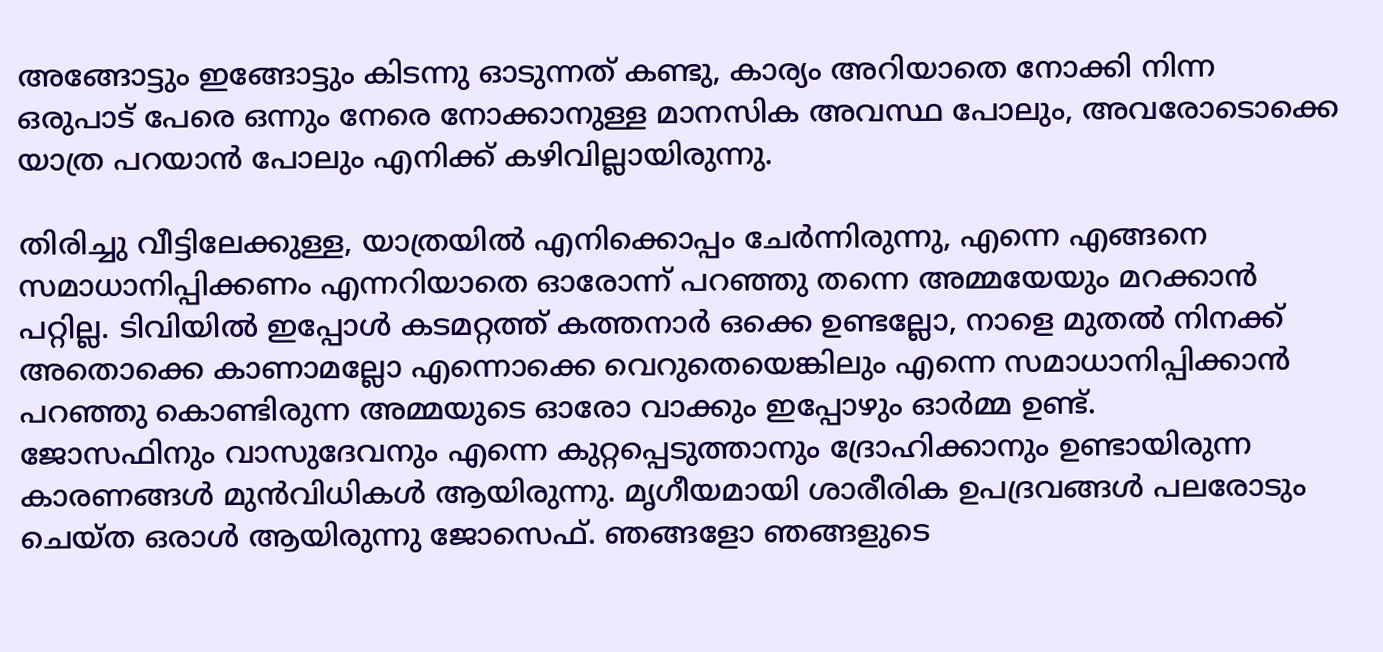അങ്ങോട്ടും ഇങ്ങോട്ടും കിടന്നു ഓടുന്നത് കണ്ടു, കാര്യം അറിയാതെ നോക്കി നിന്ന ഒരുപാട് പേരെ ഒന്നും നേരെ നോക്കാനുള്ള മാനസിക അവസ്ഥ പോലും, അവരോടൊക്കെ യാത്ര പറയാൻ പോലും എനിക്ക് കഴിവില്ലായിരുന്നു.

തിരിച്ചു വീട്ടിലേക്കുള്ള, യാത്രയിൽ എനിക്കൊപ്പം ചേർന്നിരുന്നു, എന്നെ എങ്ങനെ സമാധാനിപ്പിക്കണം എന്നറിയാതെ ഓരോന്ന് പറഞ്ഞു തന്നെ അമ്മയേയും മറക്കാൻ പറ്റില്ല. ടിവിയിൽ ഇപ്പോൾ കടമറ്റത്ത് കത്തനാർ ഒക്കെ ഉണ്ടല്ലോ, നാളെ മുതൽ നിനക്ക് അതൊക്കെ കാണാമല്ലോ എന്നൊക്കെ വെറുതെയെങ്കിലും എന്നെ സമാധാനിപ്പിക്കാൻ പറഞ്ഞു കൊണ്ടിരുന്ന അമ്മയുടെ ഓരോ വാക്കും ഇപ്പോഴും ഓർമ്മ ഉണ്ട്.
ജോസഫിനും വാസുദേവനും എന്നെ കുറ്റപ്പെടുത്താനും ദ്രോഹിക്കാനും ഉണ്ടായിരുന്ന കാരണങ്ങൾ മുൻവിധികൾ ആയിരുന്നു. മൃഗീയമായി ശാരീരിക ഉപദ്രവങ്ങൾ പലരോടും ചെയ്ത ഒരാൾ ആയിരുന്നു ജോസെഫ്. ഞങ്ങളോ ഞങ്ങളുടെ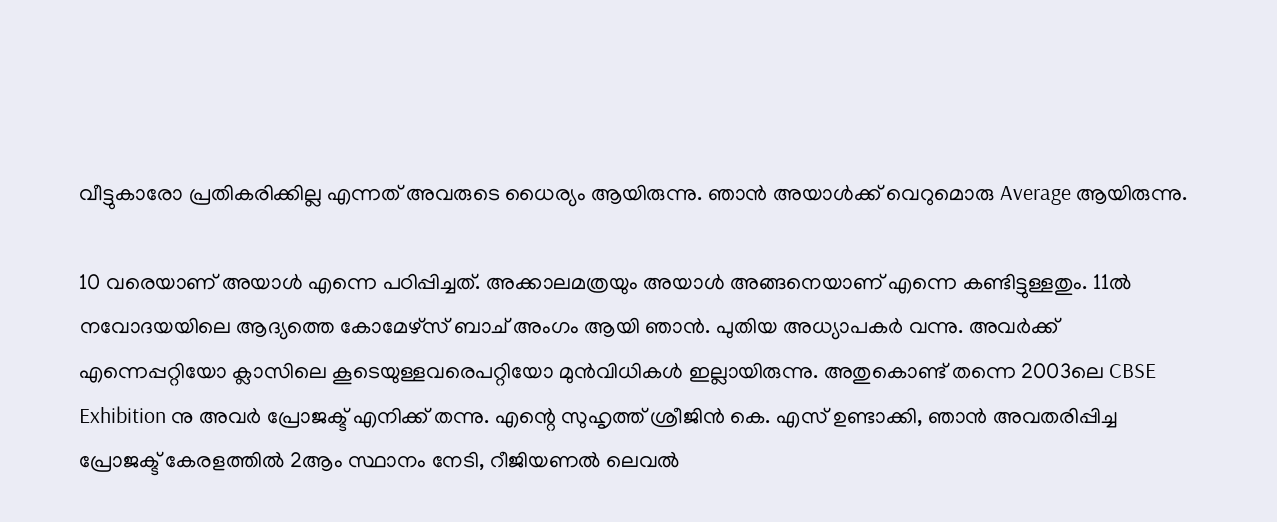വീട്ടുകാരോ പ്രതികരിക്കില്ല എന്നത് അവരുടെ ധൈര്യം ആയിരുന്നു. ഞാൻ അയാൾക്ക് വെറുമൊരു Average ആയിരുന്നു.

10 വരെയാണ് അയാൾ എന്നെ പഠിപ്പിച്ചത്. അക്കാലമത്രയും അയാൾ അങ്ങനെയാണ് എന്നെ കണ്ടിട്ടുള്ളതും. 11ൽ നവോദയയിലെ ആദ്യത്തെ കോമേഴ്‌സ് ബാച് അംഗം ആയി ഞാൻ. പുതിയ അധ്യാപകർ വന്നു. അവർക്ക് എന്നെപ്പറ്റിയോ ക്ലാസിലെ കൂടെയുള്ളവരെപറ്റിയോ മുൻവിധികൾ ഇല്ലായിരുന്നു. അതുകൊണ്ട് തന്നെ 2003ലെ CBSE Exhibition നു അവർ പ്രോജക്ട് എനിക്ക് തന്നു. എന്റെ സുഹൃത്ത് ശ്രീജിൻ കെ. എസ് ഉണ്ടാക്കി, ഞാൻ അവതരിപ്പിച്ച പ്രോജക്ട് കേരളത്തിൽ 2ആം സ്ഥാനം നേടി, റീജിയണൽ ലെവൽ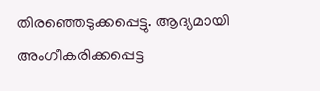തിരഞ്ഞെടുക്കപ്പെട്ടു. ആദ്യമായി അംഗീകരിക്കപ്പെട്ട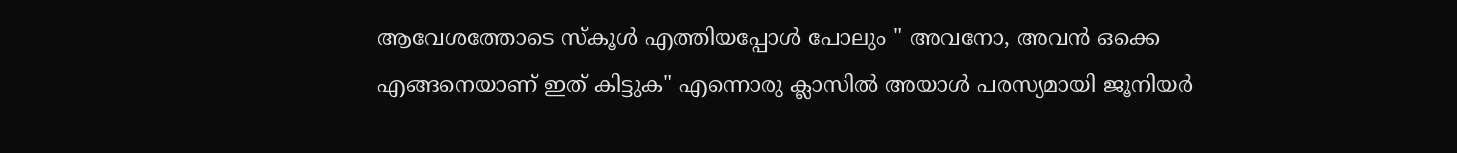ആവേശത്തോടെ സ്കൂൾ എത്തിയപ്പോൾ പോലും " അവനോ, അവൻ ഒക്കെ എങ്ങനെയാണ് ഇത് കിട്ടുക" എന്നൊരു ക്ലാസിൽ അയാൾ പരസ്യമായി ജൂനിയർ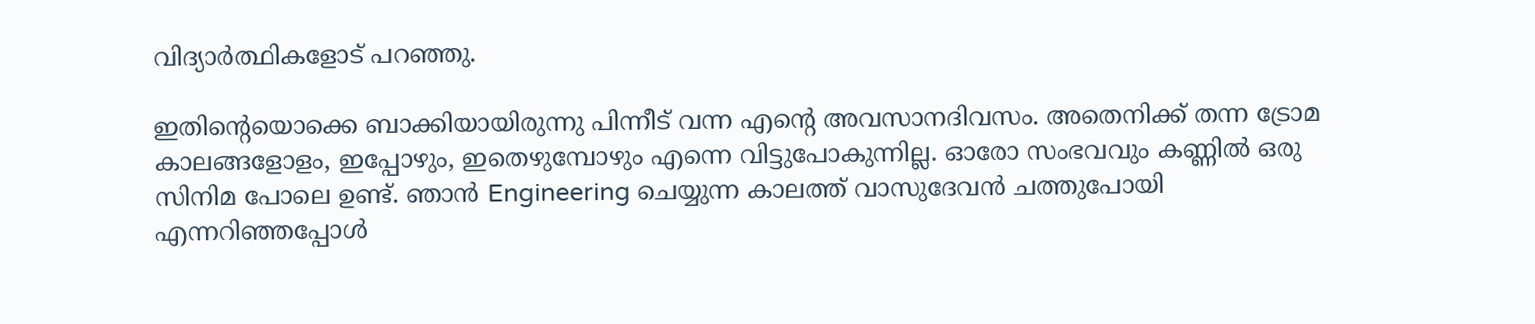വിദ്യാർത്ഥികളോട് പറഞ്ഞു.

ഇതിന്റെയൊക്കെ ബാക്കിയായിരുന്നു പിന്നീട് വന്ന എന്റെ അവസാനദിവസം. അതെനിക്ക് തന്ന ട്രോമ കാലങ്ങളോളം, ഇപ്പോഴും, ഇതെഴുമ്പോഴും എന്നെ വിട്ടുപോകുന്നില്ല. ഓരോ സംഭവവും കണ്ണിൽ ഒരു സിനിമ പോലെ ഉണ്ട്. ഞാൻ Engineering ചെയ്യുന്ന കാലത്ത് വാസുദേവൻ ചത്തുപോയി എന്നറിഞ്ഞപ്പോൾ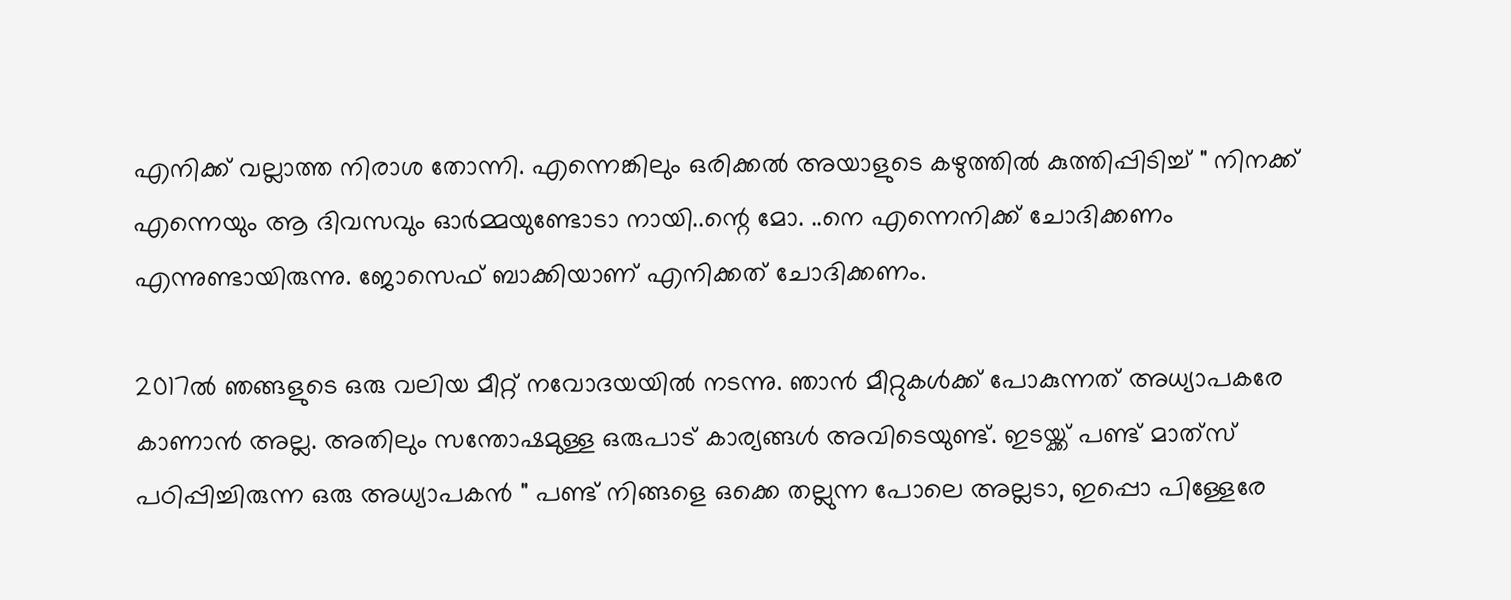എനിക്ക് വല്ലാത്ത നിരാശ തോന്നി. എന്നെങ്കിലും ഒരിക്കൽ അയാളുടെ കഴുത്തിൽ കുത്തിപ്പിടിച്ച് " നിനക്ക് എന്നെയും ആ ദിവസവും ഓർമ്മയുണ്ടോടാ നായി..ന്റെ മോ. ..നെ എന്നെനിക്ക് ചോദിക്കണം എന്നുണ്ടായിരുന്നു. ജോസെഫ് ബാക്കിയാണ് എനിക്കത് ചോദിക്കണം.

2017ൽ ഞങ്ങളുടെ ഒരു വലിയ മീറ്റ് നവോദയയിൽ നടന്നു. ഞാൻ മീറ്റുകൾക്ക് പോകുന്നത് അധ്യാപകരേ കാണാൻ അല്ല. അതിലും സന്തോഷമുള്ള ഒരുപാട് കാര്യങ്ങൾ അവിടെയുണ്ട്. ഇടയ്ക്ക് പണ്ട് മാത്‌സ് പഠിപ്പിച്ചിരുന്ന ഒരു അധ്യാപകൻ " പണ്ട് നിങ്ങളെ ഒക്കെ തല്ലുന്ന പോലെ അല്ലടാ, ഇപ്പൊ പിള്ളേരേ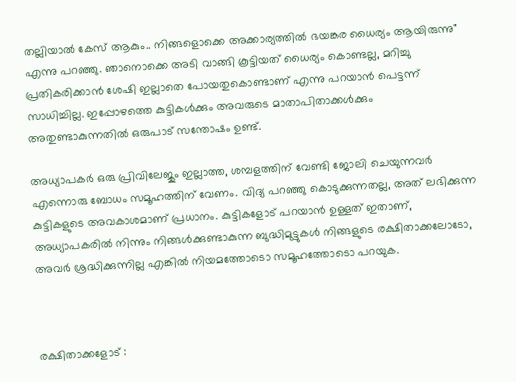തല്ലിയാൽ കേസ് ആകും.. നിങ്ങളൊക്കെ അക്കാര്യത്തിൽ ഭയങ്കര ധൈര്യം ആയിരുന്നു" എന്നു പറഞ്ഞു. ഞാനൊക്കെ അടി വാങ്ങി കൂട്ടിയത് ധൈര്യം കൊണ്ടല്ല, മറിച്ചു പ്രതികരിക്കാൻ ശേഷി ഇല്ലാതെ പോയതുകൊണ്ടാണ് എന്നു പറയാൻ പെട്ടന്ന് സാധിച്ചില്ല. ഇപ്പോഴത്തെ കുട്ടികൾക്കും അവരുടെ മാതാപിതാക്കൾക്കും അതുണ്ടാകുന്നതിൽ ഒരുപാട് സന്തോഷം ഉണ്ട്.

അധ്യാപകർ ഒരു പ്രിവിലേജും ഇല്ലാത്ത, ശമ്പളത്തിന് വേണ്ടി ജോലി ചെയുന്നവർ എന്നൊരു ബോധം സമൂഹത്തിന് വേണം. വിദ്യ പറഞ്ഞു കൊടുക്കുന്നതല്ല, അത് ലഭിക്കുന്ന കുട്ടികളുടെ അവകാശമാണ് പ്രധാനം. കുട്ടികളോട് പറയാൻ ഉള്ളത് ഇതാണ്, അധ്യാപകരിൽ നിന്നും നിങ്ങൾക്കുണ്ടാകുന്ന ബുദ്ധിമുട്ടുകൾ നിങ്ങളുടെ രക്ഷിതാക്കലോടോ, അവർ ശ്രദ്ധിക്കുന്നില്ല എങ്കിൽ നിയമത്തോടൊ സമൂഹത്തോടൊ പറയുക.



രക്ഷിതാക്കളോട് :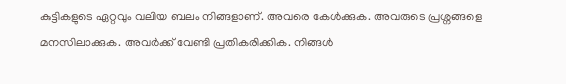കുട്ടികളുടെ ഏറ്റവും വലിയ ബലം നിങ്ങളാണ്. അവരെ കേൾക്കുക. അവരുടെ പ്രശ്നങ്ങളെ മനസിലാക്കുക. അവർക്ക് വേണ്ടി പ്രതികരിക്കിക. നിങ്ങൾ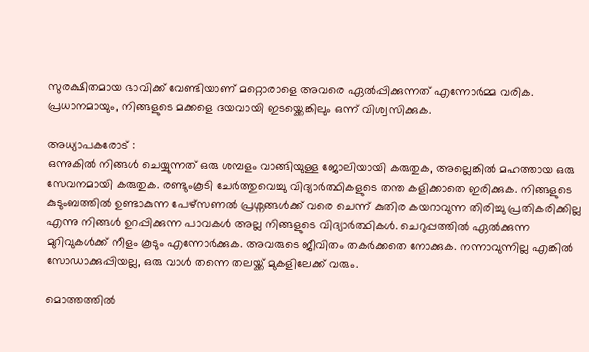സുരക്ഷിതമായ ഭാവിക്ക് വേണ്ടിയാണ് മറ്റൊരാളെ അവരെ ഏൽപ്പിക്കുന്നത് എന്നോർമ്മ വരിക. പ്രധാനമായും, നിങ്ങളുടെ മക്കളെ ദയവായി ഇടയ്ക്കെങ്കിലും ഒന്ന് വിശ്വസിക്കുക.

അധ്യാപകരോട് :
ഒന്നുകിൽ നിങ്ങൾ ചെയ്യുന്നത് ഒരു ശമ്പളം വാങ്ങിയുള്ള ജോലിയായി കരുതുക, അല്ലെങ്കിൽ മഹത്തായ ഒരു സേവനമായി കരുതുക. രണ്ടുംകൂടി ചേർത്തുവെച്ചു വിദ്യാർത്ഥികളുടെ തന്ത കളിക്കാതെ ഇരിക്കുക. നിങ്ങളുടെ കുടുംബത്തിൽ ഉണ്ടാകുന്ന പേഴ്സണൽ പ്രശ്നങ്ങൾക്ക് വരെ ചെന്ന് കുതിര കയറാവുന്ന തിരിച്ചു പ്രതികരിക്കില്ല എന്നു നിങ്ങൾ ഉറപ്പിക്കുന്ന പാവകൾ അല്ല നിങ്ങളുടെ വിദ്യാർത്ഥികൾ. ചെറുപ്പത്തിൽ ഏൽക്കുന്ന മുറിവുകൾക്ക് നീളം കൂടും എന്നോർക്കുക. അവരുടെ ജീവിതം തകർക്കതെ നോക്കുക. നന്നാവുന്നില്ല എങ്കിൽ സോഡാക്കുപ്പിയല്ല, ഒരു വാൾ തന്നെ തലയ്ക്ക് മുകളിലേക്ക് വരും.

മൊത്തത്തിൽ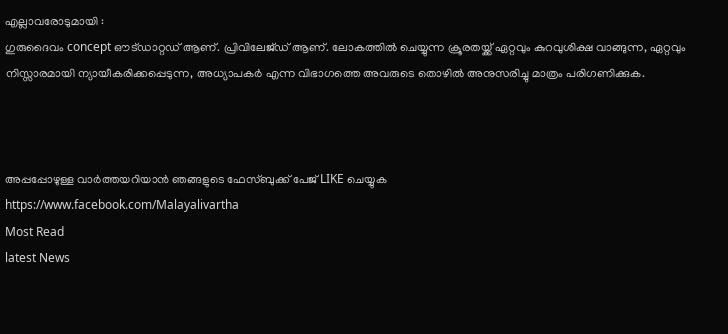എല്ലാവരോടുമായി :
ഗുരുദൈവം concept ഔട്ഡാറ്റഡ് ആണ്. പ്രിവിലേജ്ഡ് ആണ്. ലോകത്തിൽ ചെയ്യുന്ന ക്രൂരതയ്ക്ക് ഏറ്റവും കുറവുശിക്ഷ വാങ്ങുന്ന, ഏറ്റവും നിസ്സാരമായി ന്യായീകരിക്കപ്പെടുന്ന, അധ്യാപകർ എന്ന വിഭാഗത്തെ അവരുടെ തൊഴിൽ അനുസരിച്ചു മാത്രം പരിഗണിക്കുക.



അപ്പപ്പോഴുള്ള വാര്‍ത്തയറിയാന്‍ ഞങ്ങളുടെ ഫേസ്‌ബുക്ക്‌ പേജ് LIKE ചെയ്യുക
https://www.facebook.com/Malayalivartha
Most Read
latest News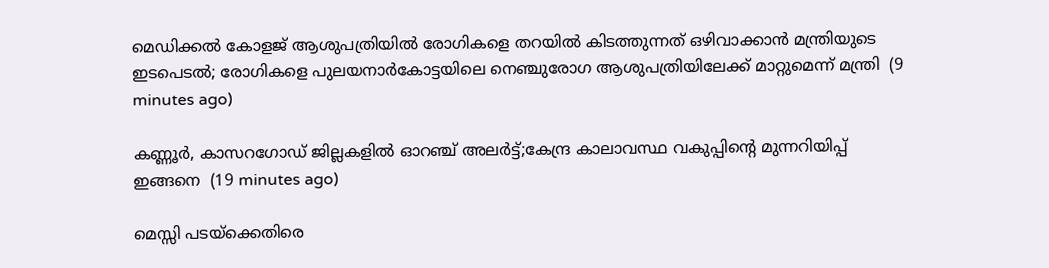മെഡിക്കൽ കോളജ് ആശുപത്രിയിൽ രോഗികളെ തറയിൽ കിടത്തുന്നത് ഒഴിവാക്കാൻ മന്ത്രിയുടെ ഇടപെടൽ; രോഗികളെ പുലയനാർകോട്ടയിലെ നെഞ്ചുരോഗ ആശുപത്രിയിലേക്ക് മാറ്റുമെന്ന് മന്ത്രി  (9 minutes ago)

കണ്ണൂർ, കാസറഗോഡ് ജില്ലകളിൽ ഓറഞ്ച് അലർട്ട്;കേന്ദ്ര കാലാവസ്ഥ വകുപ്പിന്റെ മുന്നറിയിപ്പ് ഇങ്ങനെ  (19 minutes ago)

മെസ്സി പടയ്ക്കെതിരെ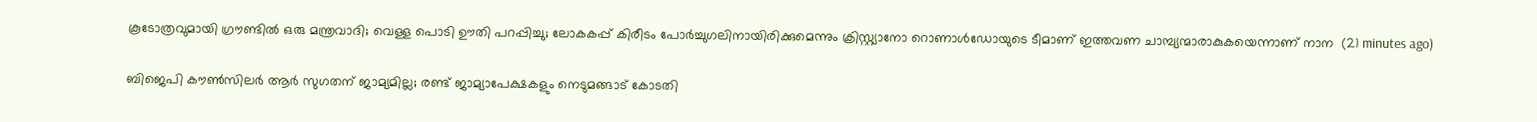കൂടോത്രവുമായി ഗ്രൗണ്ടിൽ ഒരു മന്ത്രവാദി; വെള്ള പൊടി ഊതി പറപ്പിച്ചു; ലോകകപ്പ് കിരീടം പോർച്ചുഗലിനായിരിക്കുമെന്നും ക്രിസ്റ്റ്യാനോ റൊണാൾഡോയുടെ ടീമാണ് ഇത്തവണ ചാമ്പ്യന്മാരാകുകയെന്നാണ് നാന  (21 minutes ago)

ബിജെപി കൗൺസിലർ ആർ സുഗതന് ജാമ്യമില്ല; രണ്ട് ജാമ്യാപേക്ഷകളും നെടുമങ്ങാട് കോടതി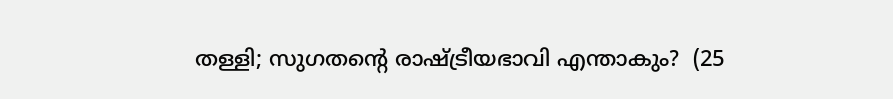തള്ളി; സുഗതന്റെ രാഷ്ട്രീയഭാവി എന്താകും?  (25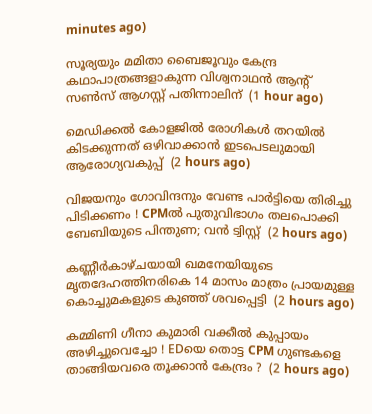minutes ago)

സൂര്യയും മമിതാ ബൈജൂവും കേന്ദ്ര കഥാപാത്രങ്ങളാകുന്ന വിശ്വനാഥന്‍ ആന്റ് സണ്‍സ് ആഗസ്റ്റ് പതിന്നാലിന്  (1 hour ago)

മെഡിക്കല്‍ കോളജില്‍ രോഗികള്‍ തറയില്‍ കിടക്കുന്നത് ഒഴിവാക്കാന്‍ ഇടപെടലുമായി ആരോഗ്യവകുപ്പ്  (2 hours ago)

വിജയനും ഗോവിന്ദനും വേണ്ട പാര്‍ട്ടിയെ തിരിച്ചു പിടിക്കണം ! CPMല്‍ പുതുവിഭാഗം തലപൊക്കി ബേബിയുടെ പിന്തുണ; വന്‍ ട്വിസ്റ്റ്  (2 hours ago)

കണ്ണീര്‍കാഴ്ചയായി ഖമനേയിയുടെ മൃതദേഹത്തിനരികെ 14 മാസം മാത്രം പ്രായമുള്ള കൊച്ചുമകളുടെ കുഞ്ഞ് ശവപ്പെട്ടി  (2 hours ago)

കമ്മിണി ഗീനാ കുമാരി വക്കീല്‍ കുപ്പായം അഴിച്ചുവെച്ചോ ! EDയെ തൊട്ട CPM ഗുണ്ടകളെ താങ്ങിയവരെ തൂക്കാന്‍ കേന്ദ്രം ?  (2 hours ago)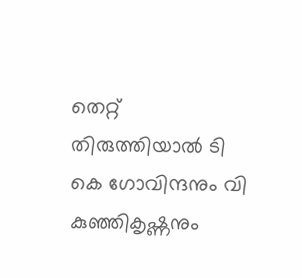തെറ്റ് തിരുത്തിയാല്‍ ടി കെ ഗോവിന്ദനും വി കുഞ്ഞികൃഷ്ണനും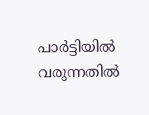പാര്‍ട്ടിയില്‍ വരുന്നതില്‍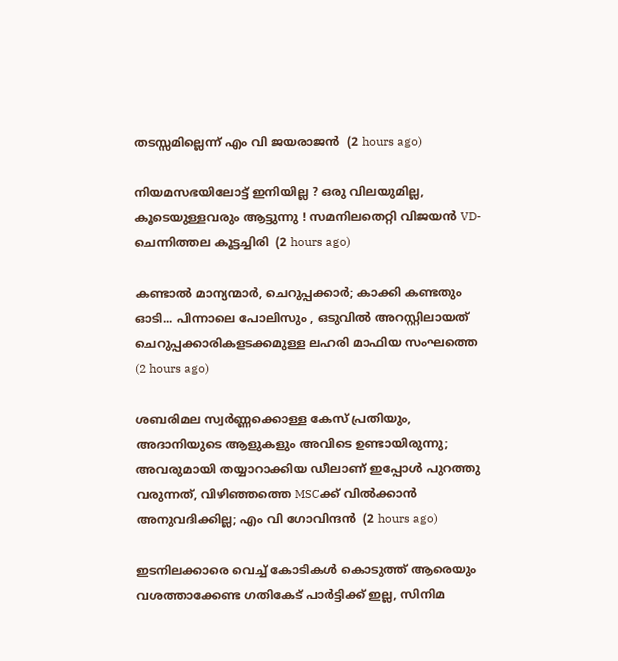തടസ്സമില്ലെന്ന് എം വി ജയരാജന്‍  (2 hours ago)

നിയമസഭയിലോട്ട് ഇനിയില്ല ? ഒരു വിലയുമില്ല, കൂടെയുള്ളവരും ആട്ടുന്നു ! സമനിലതെറ്റി വിജയന്‍ VD-ചെന്നിത്തല കൂട്ടച്ചിരി  (2 hours ago)

കണ്ടാൽ മാന്യന്മാർ, ചെറുപ്പക്കാർ; കാക്കി കണ്ടതും ഓടി... പിന്നാലെ പോലിസും , ഒടുവിൽ അറസ്റ്റിലായത് ചെറുപ്പക്കാരികളടക്കമുള്ള ലഹരി മാഫിയ സംഘത്തെ  (2 hours ago)

ശബരിമല സ്വർണ്ണക്കൊള്ള കേസ് പ്രതിയും, അദാനിയുടെ ആളുകളും അവിടെ ഉണ്ടായിരുന്നു; അവരുമായി തയ്യാറാക്കിയ ഡീലാണ് ഇപ്പോൾ പുറത്തു വരുന്നത്, വിഴിഞ്ഞത്തെ MSCക്ക് വിൽക്കാൻ അനുവദിക്കില്ല; എം വി ഗോവിന്ദൻ  (2 hours ago)

ഇടനിലക്കാരെ വെച്ച് കോടികൾ കൊടുത്ത് ആരെയും വശത്താക്കേണ്ട ഗതികേട് പാർട്ടിക്ക് ഇല്ല, സിനിമ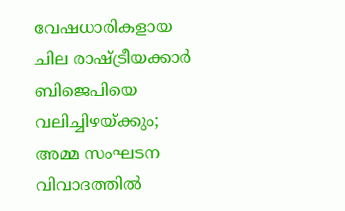വേഷധാരികളായ ചില രാഷ്ട്രീയക്കാർ ബിജെപിയെ വലിച്ചിഴയ്ക്കും; അമ്മ സംഘടന വിവാദത്തിൽ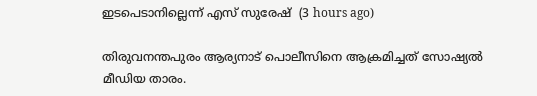ഇടപെടാനില്ലെന്ന് എസ് സുരേഷ്  (3 hours ago)

തിരുവനന്തപുരം ആര്യനാട് പൊലീസിനെ ആക്രമിച്ചത് സോഷ്യൽ മീഡിയ താരം.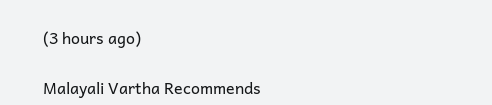(3 hours ago)

Malayali Vartha Recommends